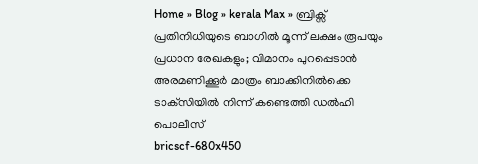Home » Blog » kerala Max » ബ്രിക്സ് പ്രതിനിധിയുടെ ബാഗിൽ മൂന്ന് ലക്ഷം രൂപയും പ്രധാന രേഖകളും; വിമാനം പുറപ്പെടാൻ അരമണിക്കൂർ മാത്രം ബാക്കിനിൽക്കെ ടാക്‌സിയിൽ നിന്ന് കണ്ടെത്തി ഡൽഹി പൊലീസ്
bricscf-680x450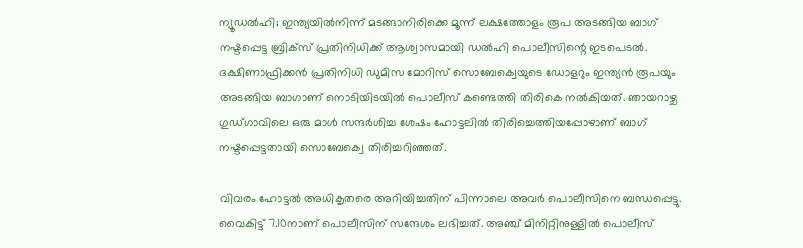ന്യൂഡൽഹി; ഇന്ത്യയിൽനിന്ന് മടങ്ങാനിരിക്കെ മൂന്ന് ലക്ഷത്തോളം രൂപ അടങ്ങിയ ബാഗ് നഷ്ടപ്പെട്ട ബ്രിക്സ് പ്രതിനിധിക്ക് ആശ്വാസമായി ഡൽഹി പൊലീസിന്റെ ഇടപെടൽ. ദക്ഷിണാഫ്രിക്കൻ പ്രതിനിധി ഡുമിസ മോറിസ് സൊബേക്വെയുടെ ഡോളറും ഇന്ത്യൻ രൂപയും അടങ്ങിയ ബാഗാണ് നൊടിയിടയിൽ പൊലീസ് കണ്ടെത്തി തിരികെ നൽകിയത്. ഞായറാഴ്ച ഗുഡ്ഗാവിലെ ഒരു മാൾ സന്ദർശിച്ച ശേഷം ഹോട്ടലിൽ തിരിച്ചെത്തിയപ്പോഴാണ് ബാഗ് നഷ്ടപ്പെട്ടതായി സൊബേക്വെ തിരിച്ചറിഞ്ഞത്.

വിവരം ഹോട്ടൽ അധികൃതരെ അറിയിച്ചതിന് പിന്നാലെ അവർ പൊലീസിനെ ബന്ധപ്പെട്ടു. വൈകിട്ട് 7.10നാണ് പൊലീസിന് സന്ദേശം ലഭിച്ചത്. അഞ്ച് മിനിറ്റിനുള്ളിൽ പൊലീസ്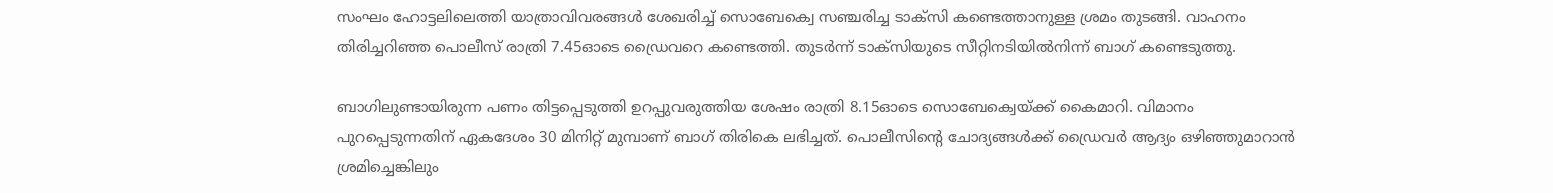സംഘം ഹോട്ടലിലെത്തി യാത്രാവിവരങ്ങൾ ശേഖരിച്ച് സൊബേക്വെ സഞ്ചരിച്ച ടാക്സി കണ്ടെത്താനുള്ള ശ്രമം തുടങ്ങി. വാഹനം തിരിച്ചറിഞ്ഞ പൊലീസ് രാത്രി 7.45ഓടെ ഡ്രൈവറെ കണ്ടെത്തി. തുടർന്ന് ടാക്സിയുടെ സീറ്റിനടിയിൽനിന്ന് ബാഗ് കണ്ടെടുത്തു.

ബാഗിലുണ്ടായിരുന്ന പണം തിട്ടപ്പെടുത്തി ഉറപ്പുവരുത്തിയ ശേഷം രാത്രി 8.15ഓടെ സൊബേക്വെയ്ക്ക് കൈമാറി. വിമാനം പുറപ്പെടുന്നതിന് ഏകദേശം 30 മിനിറ്റ് മുമ്പാണ് ബാഗ് തിരികെ ലഭിച്ചത്. പൊലീസിന്റെ ചോദ്യങ്ങൾക്ക് ഡ്രൈവർ ആദ്യം ഒഴിഞ്ഞുമാറാൻ ശ്രമിച്ചെങ്കിലും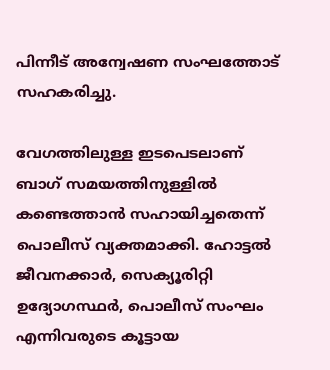പിന്നീട് അന്വേഷണ സംഘത്തോട് സഹകരിച്ചു.

വേഗത്തിലുള്ള ഇടപെടലാണ് ബാഗ് സമയത്തിനുള്ളിൽ കണ്ടെത്താൻ സഹായിച്ചതെന്ന് പൊലീസ് വ്യക്തമാക്കി. ഹോട്ടൽ ജീവനക്കാർ, സെക്യൂരിറ്റി ഉദ്യോഗസ്ഥർ, പൊലീസ് സംഘം എന്നിവരുടെ കൂട്ടായ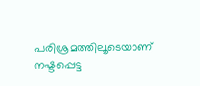പരിശ്രമത്തിലൂടെയാണ് നഷ്ടപ്പെട്ട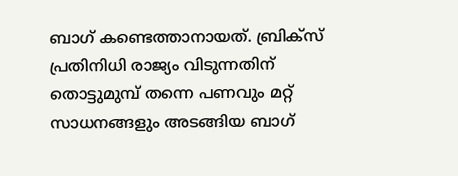ബാഗ് കണ്ടെത്താനായത്. ബ്രിക്സ് പ്രതിനിധി രാജ്യം വിടുന്നതിന് തൊട്ടുമുമ്പ് തന്നെ പണവും മറ്റ് സാധനങ്ങളും അടങ്ങിയ ബാഗ്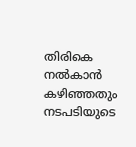തിരികെ നൽകാൻ കഴിഞ്ഞതും നടപടിയുടെ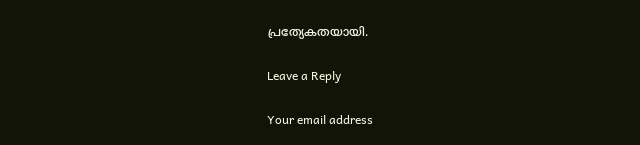പ്രത്യേകതയായി.

Leave a Reply

Your email address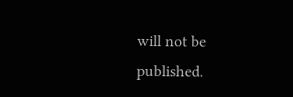will not be published.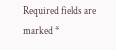Required fields are marked *